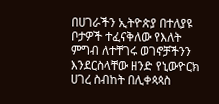በሀገራችን ኢትዮጵያ በተለያዩ ቦታዎች ተፈናቅለው የእለት ምግብ ለተቸገሩ ወገኖቻችንን እንደርስላቸው ዘንድ የኒውዮርክ ሀገረ ስብከት በሊቀጳጳስ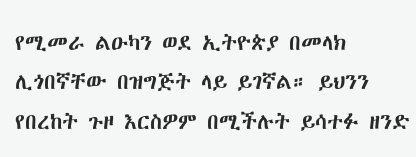የሚመራ ልዑካን ወደ ኢትዮጵያ በመላክ ሊጎበኛቸው በዝግጅት ላይ ይገኛል። ይህንን የበረከት ጉዞ እርስዎም በሚችሉት ይሳተፉ ዘንድ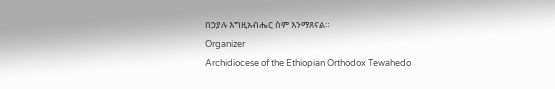በኃያሉ እግዚአብሔር ስም እንማጸናል።
Organizer
Archidiocese of the Ethiopian Orthodox Tewahedo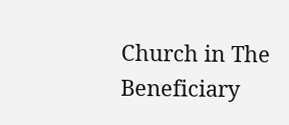Church in The
Beneficiary